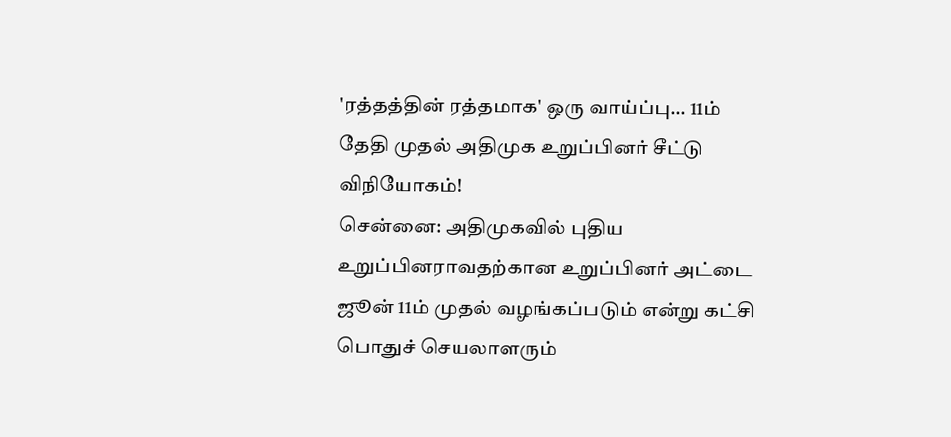'ரத்தத்தின் ரத்தமாக' ஒரு வாய்ப்பு... 11ம் தேதி முதல் அதிமுக உறுப்பினர் சீட்டு விநியோகம்!
சென்னை: அதிமுகவில் புதிய உறுப்பினராவதற்கான உறுப்பினர் அட்டை ஜூன் 11ம் முதல் வழங்கப்படும் என்று கட்சி பொதுச் செயலாளரும்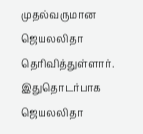முதல்வருமான ஜெயலலிதா தெரிவித்துள்ளார்.
இதுதொடர்பாக ஜெயலலிதா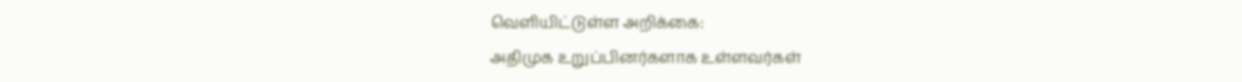வெளியிட்டுள்ள அறிக்கை:
அதிமுக உறுப்பினர்களாக உள்ளவர்கள்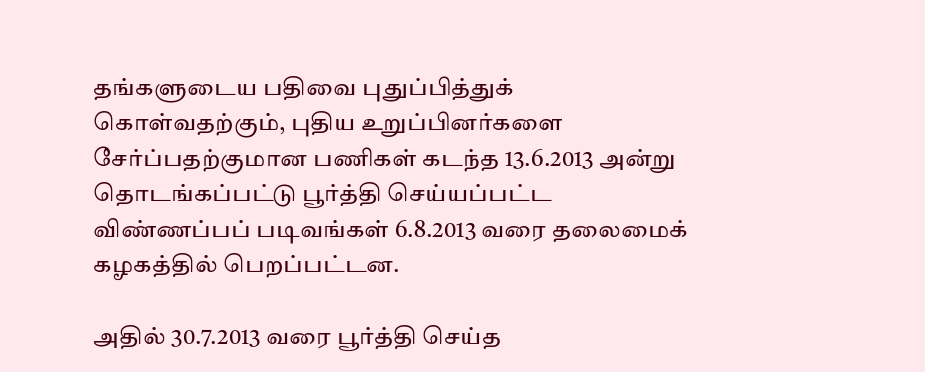தங்களுடைய பதிவை புதுப்பித்துக் கொள்வதற்கும், புதிய உறுப்பினர்களை சேர்ப்பதற்குமான பணிகள் கடந்த 13.6.2013 அன்று தொடங்கப்பட்டு பூர்த்தி செய்யப்பட்ட விண்ணப்பப் படிவங்கள் 6.8.2013 வரை தலைமைக் கழகத்தில் பெறப்பட்டன.

அதில் 30.7.2013 வரை பூர்த்தி செய்த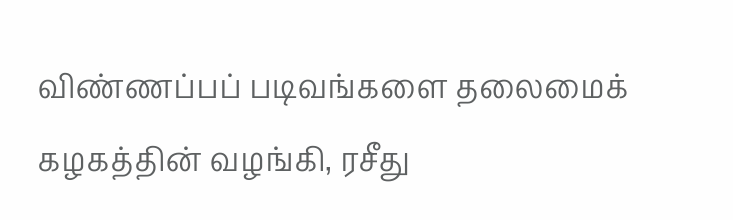விண்ணப்பப் படிவங்களை தலைமைக் கழகத்தின் வழங்கி, ரசீது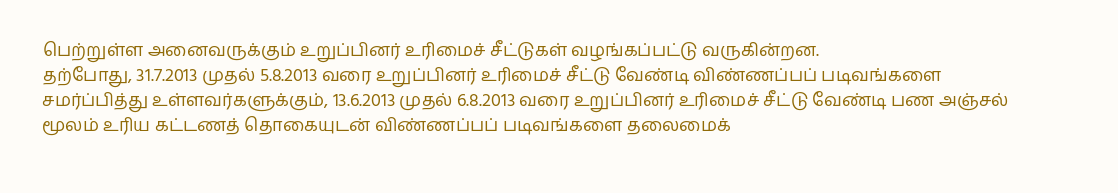பெற்றுள்ள அனைவருக்கும் உறுப்பினர் உரிமைச் சீட்டுகள் வழங்கப்பட்டு வருகின்றன.
தற்போது, 31.7.2013 முதல் 5.8.2013 வரை உறுப்பினர் உரிமைச் சீட்டு வேண்டி விண்ணப்பப் படிவங்களை சமர்ப்பித்து உள்ளவர்களுக்கும், 13.6.2013 முதல் 6.8.2013 வரை உறுப்பினர் உரிமைச் சீட்டு வேண்டி பண அஞ்சல் மூலம் உரிய கட்டணத் தொகையுடன் விண்ணப்பப் படிவங்களை தலைமைக்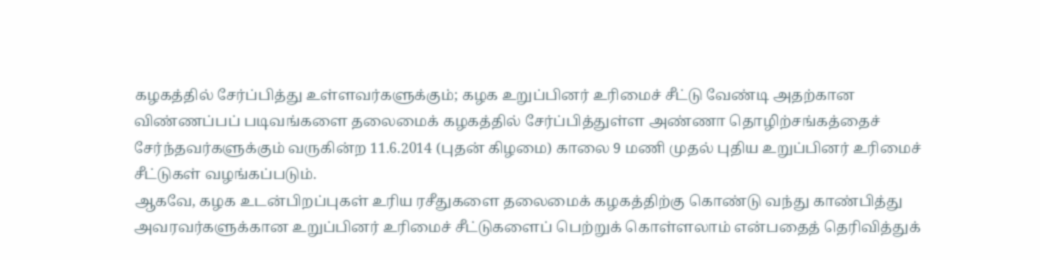கழகத்தில் சேர்ப்பித்து உள்ளவர்களுக்கும்; கழக உறுப்பினர் உரிமைச் சீட்டு வேண்டி அதற்கான விண்ணப்பப் படிவங்களை தலைமைக் கழகத்தில் சேர்ப்பித்துள்ள அண்ணா தொழிற்சங்கத்தைச் சேர்ந்தவர்களுக்கும் வருகின்ற 11.6.2014 (புதன் கிழமை) காலை 9 மணி முதல் புதிய உறுப்பினர் உரிமைச் சீட்டுகள் வழங்கப்படும்.
ஆகவே, கழக உடன்பிறப்புகள் உரிய ரசீதுகளை தலைமைக் கழகத்திற்கு கொண்டு வந்து காண்பித்து அவரவர்களுக்கான உறுப்பினர் உரிமைச் சீட்டுகளைப் பெற்றுக் கொள்ளலாம் என்பதைத் தெரிவித்துக்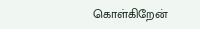கொள்கிறேன்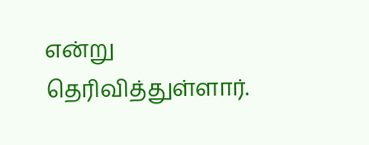என்று தெரிவித்துள்ளார்.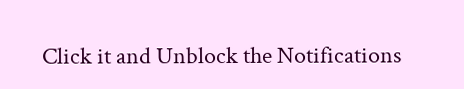Click it and Unblock the Notifications